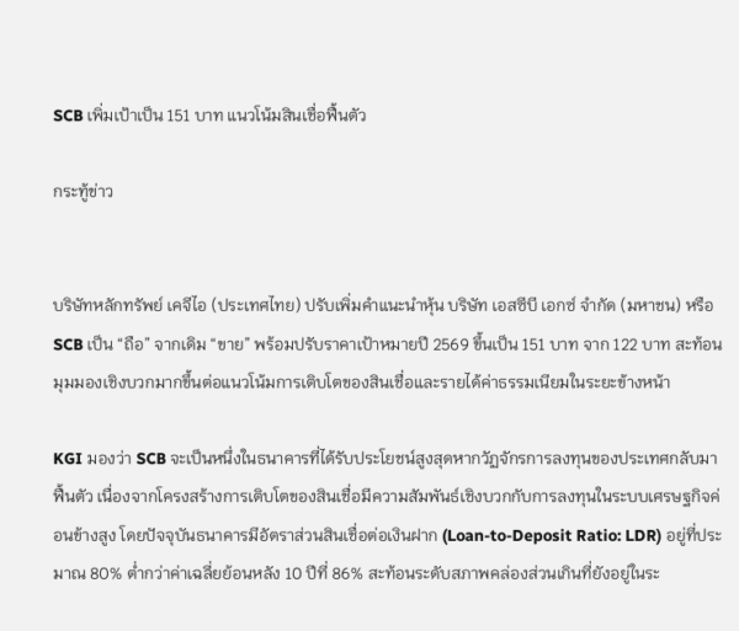SCB เพิ่มเป้าเป็น 151 บาท แนวโน้มสินเชื่อฟื้นตัว

กระทู้ข่าว


บริษัทหลักทรัพย์ เคจีไอ (ประเทศไทย) ปรับเพิ่มคำแนะนำหุ้น บริษัท เอสซีบี เอกซ์ จำกัด (มหาชน) หรือ SCB เป็น “ถือ” จากเดิม “ขาย” พร้อมปรับราคาเป้าหมายปี 2569 ขึ้นเป็น 151 บาท จาก 122 บาท สะท้อนมุมมองเชิงบวกมากขึ้นต่อแนวโน้มการเติบโตของสินเชื่อและรายได้ค่าธรรมเนียมในระยะข้างหน้า

KGI มองว่า SCB จะเป็นหนึ่งในธนาคารที่ได้รับประโยชน์สูงสุดหากวัฏจักรการลงทุนของประเทศกลับมาฟื้นตัว เนื่องจากโครงสร้างการเติบโตของสินเชื่อมีความสัมพันธ์เชิงบวกกับการลงทุนในระบบเศรษฐกิจค่อนข้างสูง โดยปัจจุบันธนาคารมีอัตราส่วนสินเชื่อต่อเงินฝาก (Loan-to-Deposit Ratio: LDR) อยู่ที่ประมาณ 80% ต่ำกว่าค่าเฉลี่ยย้อนหลัง 10 ปีที่ 86% สะท้อนระดับสภาพคล่องส่วนเกินที่ยังอยู่ในระ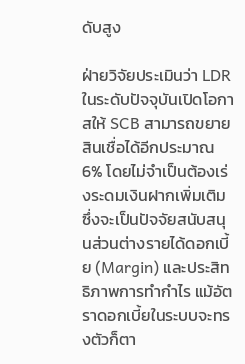ดับสูง

ฝ่ายวิจัยประเมินว่า LDR ในระดับปัจจุบันเปิดโอกาสให้ SCB สามารถขยายสินเชื่อได้อีกประมาณ 6% โดยไม่จำเป็นต้องเร่งระดมเงินฝากเพิ่มเติม ซึ่งจะเป็นปัจจัยสนับสนุนส่วนต่างรายได้ดอกเบี้ย (Margin) และประสิทธิภาพการทำกำไร แม้อัตราดอกเบี้ยในระบบจะทรงตัวก็ตา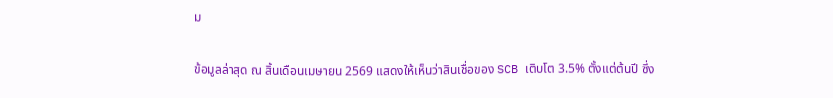ม

ข้อมูลล่าสุด ณ สิ้นเดือนเมษายน 2569 แสดงให้เห็นว่าสินเชื่อของ SCB เติบโต 3.5% ตั้งแต่ต้นปี ซึ่ง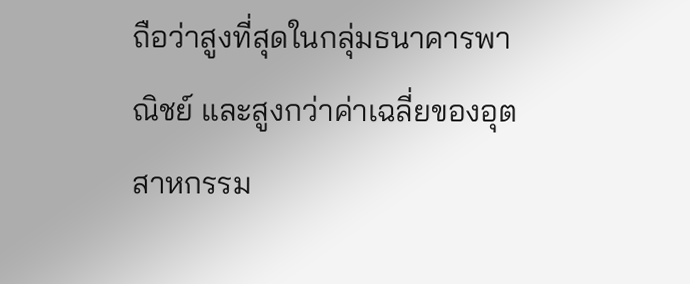ถือว่าสูงที่สุดในกลุ่มธนาคารพาณิชย์ และสูงกว่าค่าเฉลี่ยของอุตสาหกรรม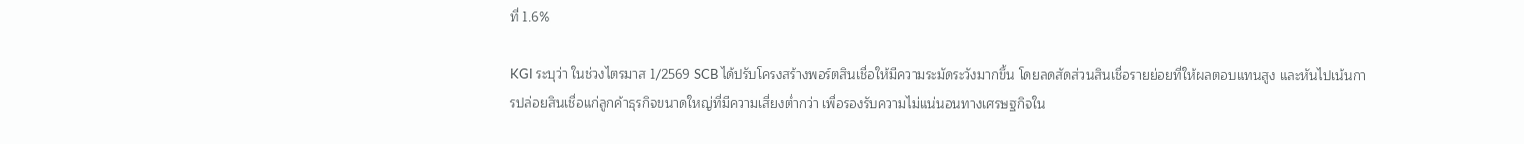ที่ 1.6%

KGI ระบุว่า ในช่วงไตรมาส 1/2569 SCB ได้ปรับโครงสร้างพอร์ตสินเชื่อให้มีความระมัดระวังมากขึ้น โดยลดสัดส่วนสินเชื่อรายย่อยที่ให้ผลตอบแทนสูง และหันไปเน้นการปล่อยสินเชื่อแก่ลูกค้าธุรกิจขนาดใหญ่ที่มีความเสี่ยงต่ำกว่า เพื่อรองรับความไม่แน่นอนทางเศรษฐกิจใน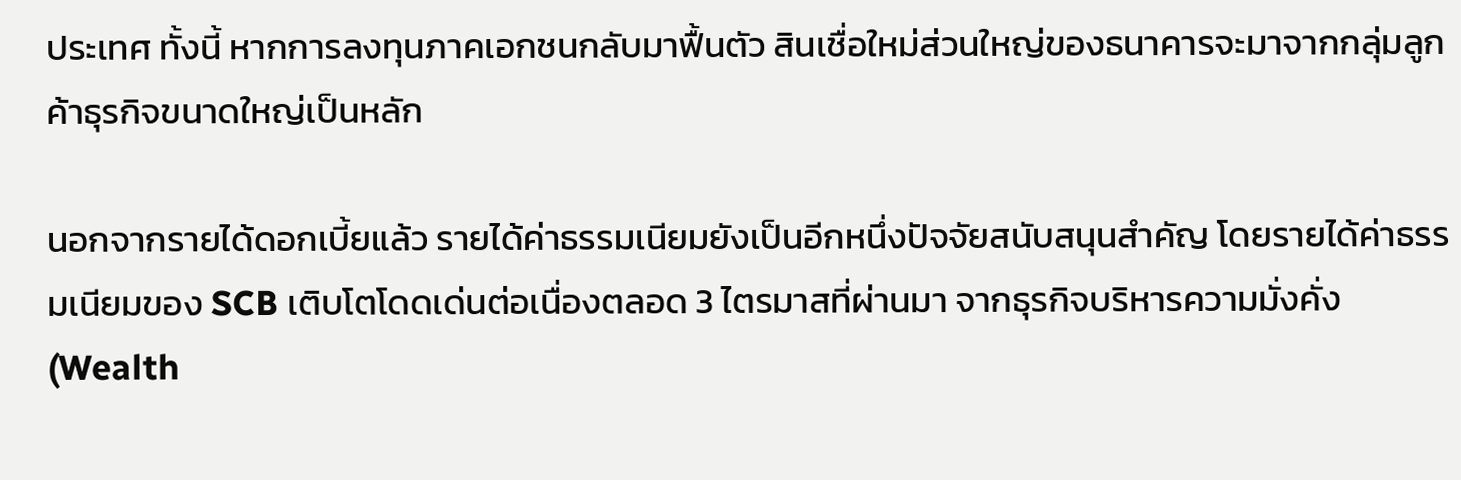ประเทศ ทั้งนี้ หากการลงทุนภาคเอกชนกลับมาฟื้นตัว สินเชื่อใหม่ส่วนใหญ่ของธนาคารจะมาจากกลุ่มลูกค้าธุรกิจขนาดใหญ่เป็นหลัก

นอกจากรายได้ดอกเบี้ยแล้ว รายได้ค่าธรรมเนียมยังเป็นอีกหนึ่งปัจจัยสนับสนุนสำคัญ โดยรายได้ค่าธรรมเนียมของ SCB เติบโตโดดเด่นต่อเนื่องตลอด 3 ไตรมาสที่ผ่านมา จากธุรกิจบริหารความมั่งคั่ง (Wealth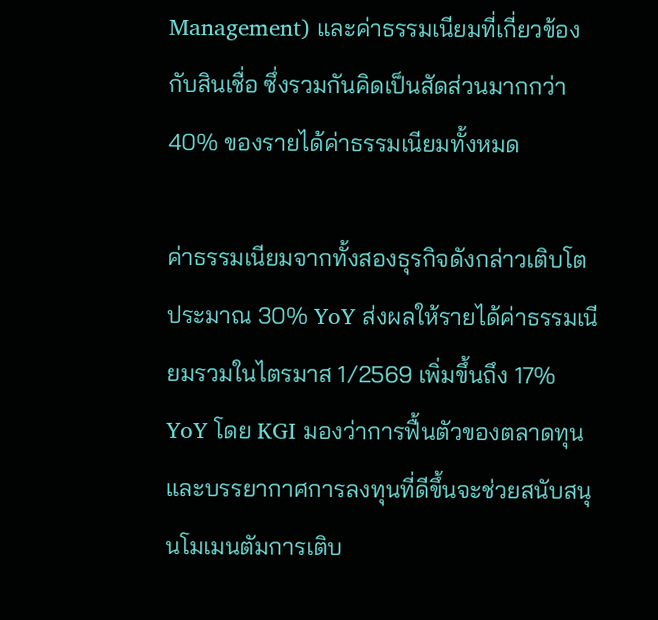Management) และค่าธรรมเนียมที่เกี่ยวข้องกับสินเชื่อ ซึ่งรวมกันคิดเป็นสัดส่วนมากกว่า 40% ของรายได้ค่าธรรมเนียมทั้งหมด

ค่าธรรมเนียมจากทั้งสองธุรกิจดังกล่าวเติบโตประมาณ 30% YoY ส่งผลให้รายได้ค่าธรรมเนียมรวมในไตรมาส 1/2569 เพิ่มขึ้นถึง 17% YoY โดย KGI มองว่าการฟื้นตัวของตลาดทุนและบรรยากาศการลงทุนที่ดีขึ้นจะช่วยสนับสนุนโมเมนตัมการเติบ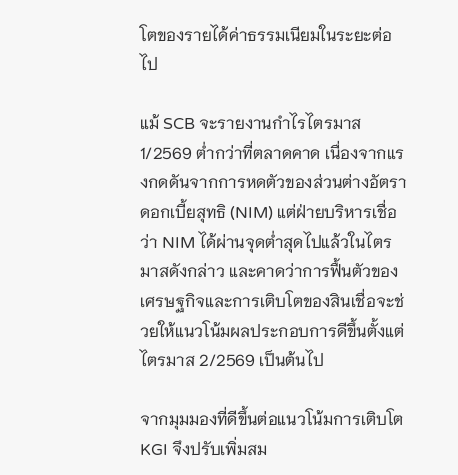โตของรายได้ค่าธรรมเนียมในระยะต่อไป

แม้ SCB จะรายงานกำไรไตรมาส 1/2569 ต่ำกว่าที่ตลาดคาด เนื่องจากแรงกดดันจากการหดตัวของส่วนต่างอัตราดอกเบี้ยสุทธิ (NIM) แต่ฝ่ายบริหารเชื่อว่า NIM ได้ผ่านจุดต่ำสุดไปแล้วในไตรมาสดังกล่าว และคาดว่าการฟื้นตัวของเศรษฐกิจและการเติบโตของสินเชื่อจะช่วยให้แนวโน้มผลประกอบการดีขึ้นตั้งแต่ไตรมาส 2/2569 เป็นต้นไป

จากมุมมองที่ดีขึ้นต่อแนวโน้มการเติบโต KGI จึงปรับเพิ่มสม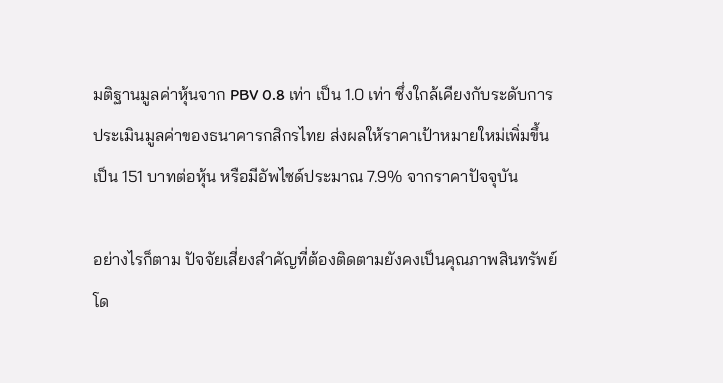มติฐานมูลค่าหุ้นจาก PBV 0.8 เท่า เป็น 1.0 เท่า ซึ่งใกล้เคียงกับระดับการประเมินมูลค่าของธนาคารกสิกรไทย ส่งผลให้ราคาเป้าหมายใหม่เพิ่มขึ้นเป็น 151 บาทต่อหุ้น หรือมีอัพไซด์ประมาณ 7.9% จากราคาปัจจุบัน

อย่างไรก็ตาม ปัจจัยเสี่ยงสำคัญที่ต้องติดตามยังคงเป็นคุณภาพสินทรัพย์ โด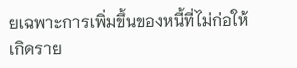ยเฉพาะการเพิ่มขึ้นของหนี้ที่ไม่ก่อให้เกิดราย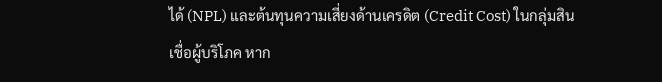ได้ (NPL) และต้นทุนความเสี่ยงด้านเครดิต (Credit Cost) ในกลุ่มสินเชื่อผู้บริโภค หาก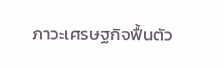ภาวะเศรษฐกิจฟื้นตัว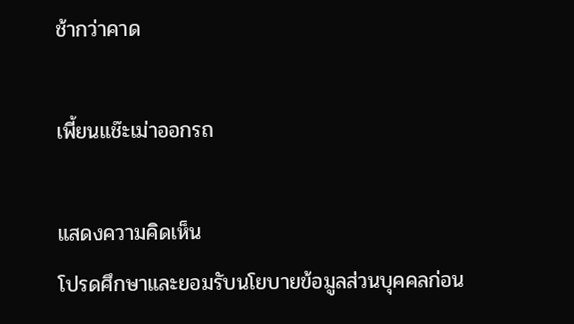ช้ากว่าคาด

เพี้ยนแช๊ะเม่าออกรถ

แสดงความคิดเห็น
โปรดศึกษาและยอมรับนโยบายข้อมูลส่วนบุคคลก่อน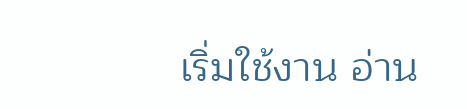เริ่มใช้งาน อ่าน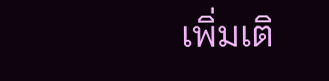เพิ่มเติ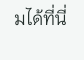มได้ที่นี่